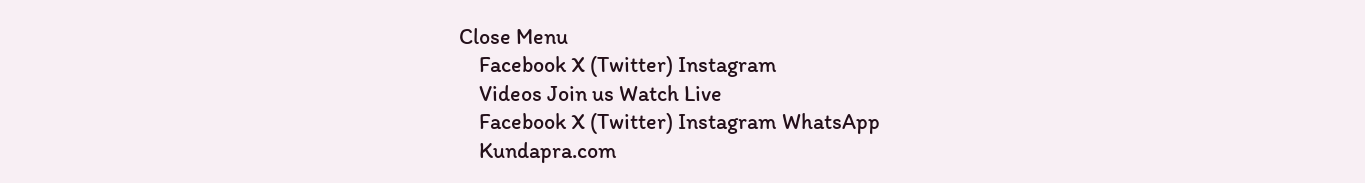Close Menu
    Facebook X (Twitter) Instagram
    Videos Join us Watch Live
    Facebook X (Twitter) Instagram WhatsApp
    Kundapra.com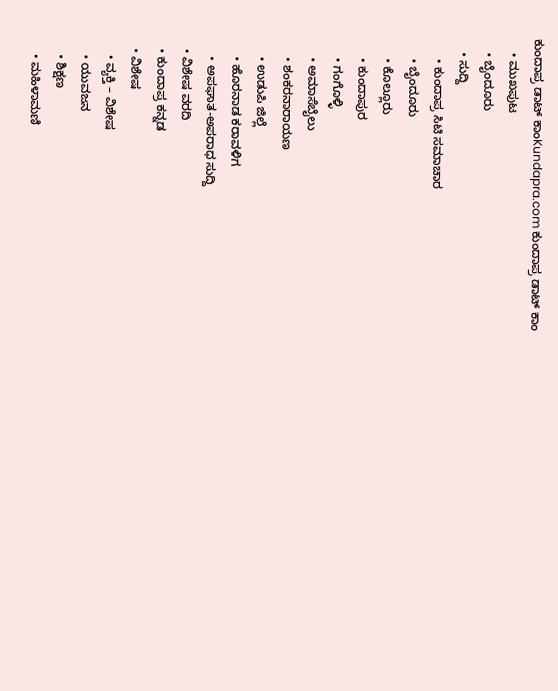ಕುಂದಾಪ್ರ ಡಾಟ್ ಕಾಂKundapra.com ಕುಂದಾಪ್ರ ಡಾಟ್ ಕಾಂ
    • ಮುಖಪುಟ
    • ಬೈಂದೂರು
    • ಸುದ್ದಿ
      • ಕುಂದಾಪ್ರ ಸಿಟಿ ಸಮಾಚಾರ
      • ಬೈಂದೂರು
      • ಕೊಲ್ಲೂರು
      • ಕುಂದಾಪುರ
      • ಗಂಗೊಳ್ಳಿ
      • ಅಮಾಸೆಬೈಲು
      • ಶಂಕರನಾರಾಯಣ
      • ಉಡುಪಿ ಜಿಲ್ಲೆ
      • ಹೊರನಾಡ ಕರಾವಳಿಗ
      • ಅಪಘಾತ-ಅಪರಾಧ ಸುದ್ದಿ
    • ವಿಶೇಷ ವರದಿ
    • ಕುಂದಾಪ್ರ ಕನ್ನಡ
    • ವಿಶೇಷ
      • ವ್ಯಕ್ತಿ – ವಿಶೇಷ
      • ಯುವಜನ
      • ಶಿಕ್ಷಣ
      • ಮಹಿಳಾಮಣಿ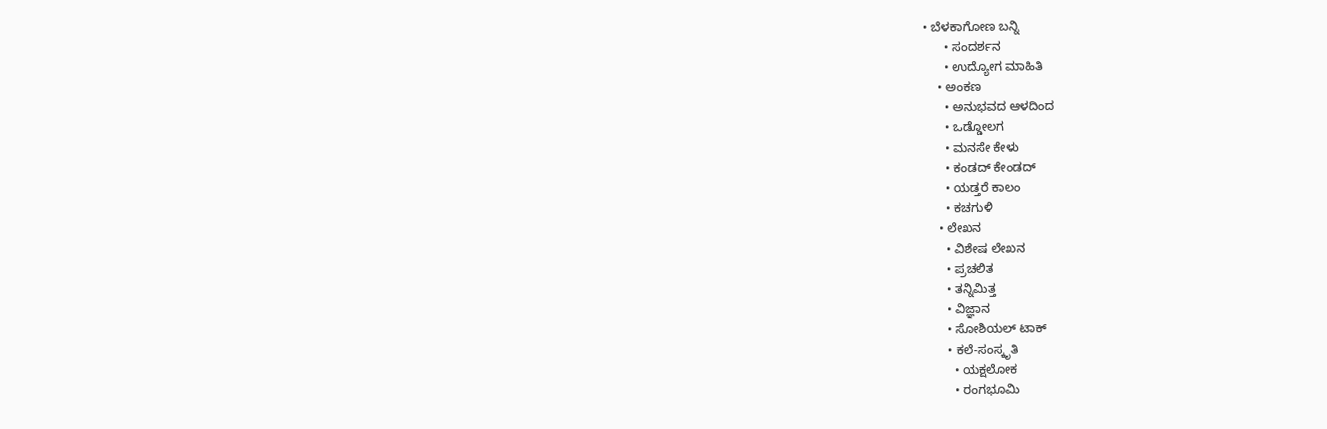• ಬೆಳಕಾಗೋಣ ಬನ್ನಿ
      • ಸಂದರ್ಶನ
      • ಉದ್ಯೋಗ ಮಾಹಿತಿ
    • ಅಂಕಣ
      • ಅನುಭವದ ಆಳದಿಂದ
      • ಒಡ್ಡೋಲಗ
      • ಮನಸೇ ಕೇಳು
      • ಕಂಡದ್ ಕೇಂಡದ್
      • ಯಡ್ತರೆ ಕಾಲಂ
      • ಕಚಗುಳಿ
    • ಲೇಖನ
      • ವಿಶೇಷ ಲೇಖನ
      • ಪ್ರಚಲಿತ
      • ತನ್ನಿಮಿತ್ತ
      • ವಿಜ್ಞಾನ
      • ಸೋಶಿಯಲ್ ಟಾಕ್
      • ಕಲೆ-ಸಂಸ್ಕೃತಿ
        • ಯಕ್ಷಲೋಕ
        • ರಂಗಭೂಮಿ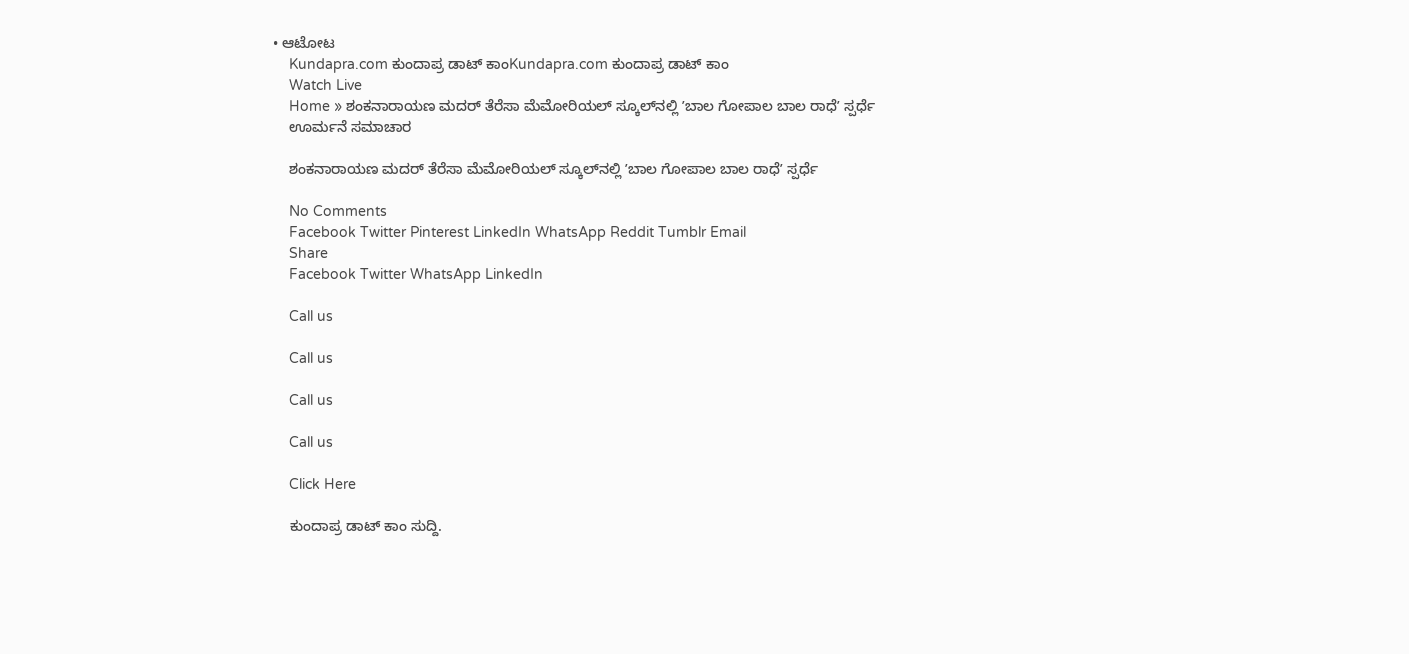• ಆಟೋಟ
    Kundapra.com ಕುಂದಾಪ್ರ ಡಾಟ್ ಕಾಂKundapra.com ಕುಂದಾಪ್ರ ಡಾಟ್ ಕಾಂ
    Watch Live
    Home » ಶಂಕನಾರಾಯಣ ಮದರ್ ತೆರೆಸಾ ಮೆಮೋರಿಯಲ್ ಸ್ಕೂಲ್‌ನಲ್ಲಿ ʼಬಾಲ ಗೋಪಾಲ ಬಾಲ ರಾಧೆʼ ಸ್ಪರ್ಧೆ
    ಊರ್ಮನೆ ಸಮಾಚಾರ

    ಶಂಕನಾರಾಯಣ ಮದರ್ ತೆರೆಸಾ ಮೆಮೋರಿಯಲ್ ಸ್ಕೂಲ್‌ನಲ್ಲಿ ʼಬಾಲ ಗೋಪಾಲ ಬಾಲ ರಾಧೆʼ ಸ್ಪರ್ಧೆ

    No Comments
    Facebook Twitter Pinterest LinkedIn WhatsApp Reddit Tumblr Email
    Share
    Facebook Twitter WhatsApp LinkedIn

    Call us

    Call us

    Call us

    Call us

    Click Here

    ಕುಂದಾಪ್ರ ಡಾಟ್‌ ಕಾಂ ಸುದ್ದಿ.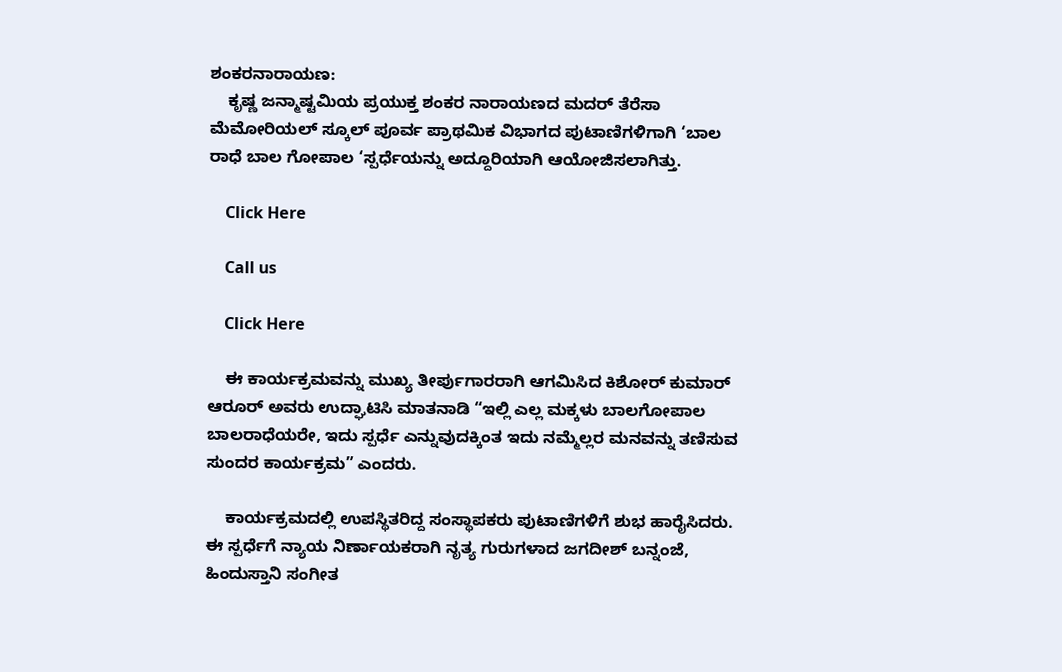ಶಂಕರನಾರಾಯಣ:
    ಕೃಷ್ಣ ಜನ್ಮಾಷ್ಟಮಿಯ ಪ್ರಯುಕ್ತ ಶಂಕರ ನಾರಾಯಣದ ಮದರ್ ತೆರೆಸಾ ಮೆಮೋರಿಯಲ್ ಸ್ಕೂಲ್ ಪೂರ್ವ ಪ್ರಾಥಮಿಕ ವಿಭಾಗದ ಪುಟಾಣಿಗಳಿಗಾಗಿ ‘ಬಾಲ ರಾಧೆ ಬಾಲ ಗೋಪಾಲ ‘ಸ್ಪರ್ಧೆಯನ್ನು ಅದ್ದೂರಿಯಾಗಿ ಆಯೋಜಿಸಲಾಗಿತ್ತು.

    Click Here

    Call us

    Click Here

    ಈ ಕಾರ್ಯಕ್ರಮವನ್ನು ಮುಖ್ಯ ತೀರ್ಪುಗಾರರಾಗಿ ಆಗಮಿಸಿದ ಕಿಶೋರ್ ಕುಮಾರ್ ಆರೂರ್ ಅವರು ಉದ್ಘಾಟಿಸಿ ಮಾತನಾಡಿ “ಇಲ್ಲಿ ಎಲ್ಲ ಮಕ್ಕಳು ಬಾಲಗೋಪಾಲ ಬಾಲರಾಧೆಯರೇ, ಇದು ಸ್ಪರ್ಧೆ ಎನ್ನುವುದಕ್ಕಿಂತ ಇದು ನಮ್ಮೆಲ್ಲರ ಮನವನ್ನು ತಣಿಸುವ ಸುಂದರ ಕಾರ್ಯಕ್ರಮ” ಎಂದರು.

    ಕಾರ್ಯಕ್ರಮದಲ್ಲಿ ಉಪಸ್ಥಿತರಿದ್ದ ಸಂಸ್ಥಾಪಕರು ಪುಟಾಣಿಗಳಿಗೆ ಶುಭ ಹಾರೈಸಿದರು.  ಈ ಸ್ಪರ್ಧೆಗೆ ನ್ಯಾಯ ನಿರ್ಣಾಯಕರಾಗಿ ನೃತ್ಯ ಗುರುಗಳಾದ ಜಗದೀಶ್ ಬನ್ನಂಜೆ, ಹಿಂದುಸ್ತಾನಿ ಸಂಗೀತ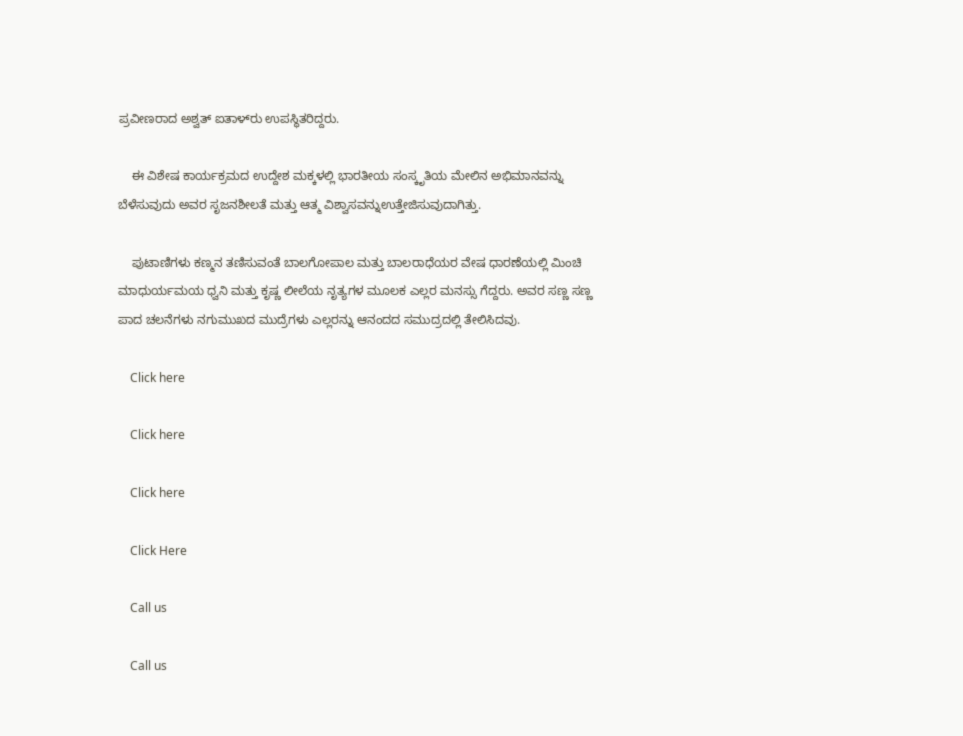ಪ್ರವೀಣರಾದ ಅಶ್ವತ್ ಐತಾಳ್‌ರು ಉಪಸ್ಥಿತರಿದ್ದರು.

    ಈ ವಿಶೇಷ ಕಾರ್ಯಕ್ರಮದ ಉದ್ದೇಶ ಮಕ್ಕಳಲ್ಲಿ ಭಾರತೀಯ ಸಂಸ್ಕೃತಿಯ ಮೇಲಿನ ಅಭಿಮಾನವನ್ನು ಬೆಳೆಸುವುದು ಅವರ ಸೃಜನಶೀಲತೆ ಮತ್ತು ಆತ್ಮ ವಿಶ್ವಾಸವನ್ನುಉತ್ತೇಜಿಸುವುದಾಗಿತ್ತು.

    ಪುಟಾಣಿಗಳು ಕಣ್ಮನ ತಣಿಸುವಂತೆ ಬಾಲಗೋಪಾಲ ಮತ್ತು ಬಾಲರಾಧೆಯರ ವೇಷ ಧಾರಣೆಯಲ್ಲಿ ಮಿಂಚಿ ಮಾಧುರ್ಯಮಯ ಧ್ವನಿ ಮತ್ತು ಕೃಷ್ಣ ಲೀಲೆಯ ನೃತ್ಯಗಳ ಮೂಲಕ ಎಲ್ಲರ ಮನಸ್ಸು ಗೆದ್ದರು. ಅವರ ಸಣ್ಣ ಸಣ್ಣ ಪಾದ ಚಲನೆಗಳು ನಗುಮುಖದ ಮುದ್ರೆಗಳು ಎಲ್ಲರನ್ನು ಆನಂದದ ಸಮುದ್ರದಲ್ಲಿ ತೇಲಿಸಿದವು.

    Click here

    Click here

    Click here

    Click Here

    Call us

    Call us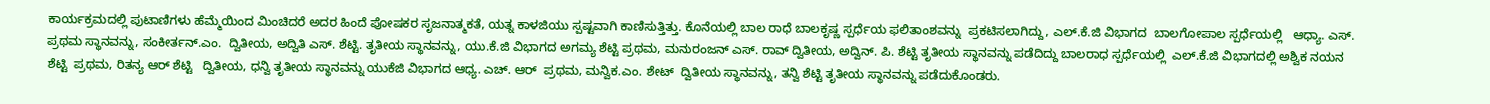ಕಾರ್ಯಕ್ರಮದಲ್ಲಿ ಪುಟಾಣಿಗಳು ಹೆಮ್ಮೆಯಿಂದ ಮಿಂಚಿದರೆ ಅದರ ಹಿಂದೆ ಪೋಷಕರ ಸೃಜನಾತ್ಮಕತೆ, ಯತ್ನ ಕಾಳಜಿಯು ಸ್ಪಷ್ಟವಾಗಿ ಕಾಣಿಸುತ್ತಿತ್ತು. ಕೊನೆಯಲ್ಲಿ ಬಾಲ ರಾಧೆ ಬಾಲಕೃಷ್ಣ ಸ್ಪರ್ಧೆಯ ಫಲಿತಾಂಶವನ್ನು  ಪ್ರಕಟಿಸಲಾಗಿದ್ದು, ಎಲ್.ಕೆ.ಜಿ ವಿಭಾಗದ  ಬಾಲಗೋಪಾಲ ಸ್ಪರ್ಧೆಯಲ್ಲಿ   ಆಧ್ಯಾ. ಎಸ್.  ಪ್ರಥಮ ಸ್ಥಾನವನ್ನು, ಸಂಕೀರ್ತನ್.ಎಂ.  ದ್ವಿತೀಯ, ಅದ್ವಿತಿ ಎಸ್. ಶೆಟ್ಟಿ. ತೃತೀಯ ಸ್ಥಾನವನ್ನು, ಯು.ಕೆ.ಜಿ ವಿಭಾಗದ ಅಗಮ್ಯ ಶೆಟ್ಟಿ ಪ್ರಥಮ, ಮನುರಂಜನ್ ಎಸ್. ರಾವ್ ದ್ವಿತೀಯ, ಅದ್ವಿನ್. ಪಿ. ಶೆಟ್ಟಿ ತೃತೀಯ ಸ್ಥಾನವನ್ನು ಪಡೆದಿದ್ದು ಬಾಲರಾಧ ಸ್ಪರ್ಧೆಯಲ್ಲಿ  ಎಲ್.ಕೆ.ಜಿ ವಿಭಾಗದಲ್ಲಿ ಅಶ್ವಿಕ ನಯನ ಶೆಟ್ಟಿ  ಪ್ರಥಮ, ರಿತನ್ಯ ಆರ್ ಶೆಟ್ಟಿ   ದ್ವಿತೀಯ, ಧನ್ವಿ ತೃತೀಯ ಸ್ಥಾನವನ್ನು ಯುಕೆಜಿ ವಿಭಾಗದ ಆಧ್ಯ. ಎಚ್. ಆರ್  ಪ್ರಥಮ, ಮನ್ವಿಕ.ಎಂ. ಶೇಟ್  ದ್ವಿತೀಯ ಸ್ಥಾನವನ್ನು, ತನ್ವಿ ಶೆಟ್ಟಿ ತೃತೀಯ ಸ್ಥಾನವನ್ನು ಪಡೆದುಕೊಂಡರು.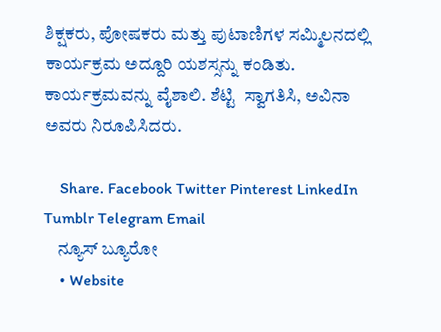ಶಿಕ್ಷಕರು, ಪೋಷಕರು ಮತ್ತು ಪುಟಾಣಿಗಳ ಸಮ್ಮಿಲನದಲ್ಲಿ ಕಾರ್ಯಕ್ರಮ ಅದ್ದೂರಿ ಯಶಸ್ಸನ್ನು ಕಂಡಿತು. ಕಾರ್ಯಕ್ರಮವನ್ನು ವೈಶಾಲಿ. ಶೆಟ್ಟಿ  ಸ್ವಾಗತಿಸಿ, ಅವಿನಾ ಅವರು ನಿರೂಪಿಸಿದರು.

    Share. Facebook Twitter Pinterest LinkedIn Tumblr Telegram Email
    ನ್ಯೂಸ್ ಬ್ಯೂರೋ
    • Website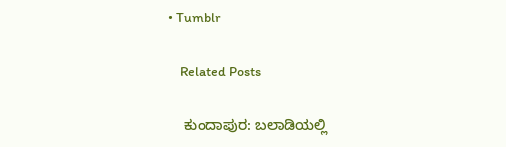• Tumblr

    Related Posts

    ಕುಂದಾಪುರ: ಬಲಾಡಿಯಲ್ಲಿ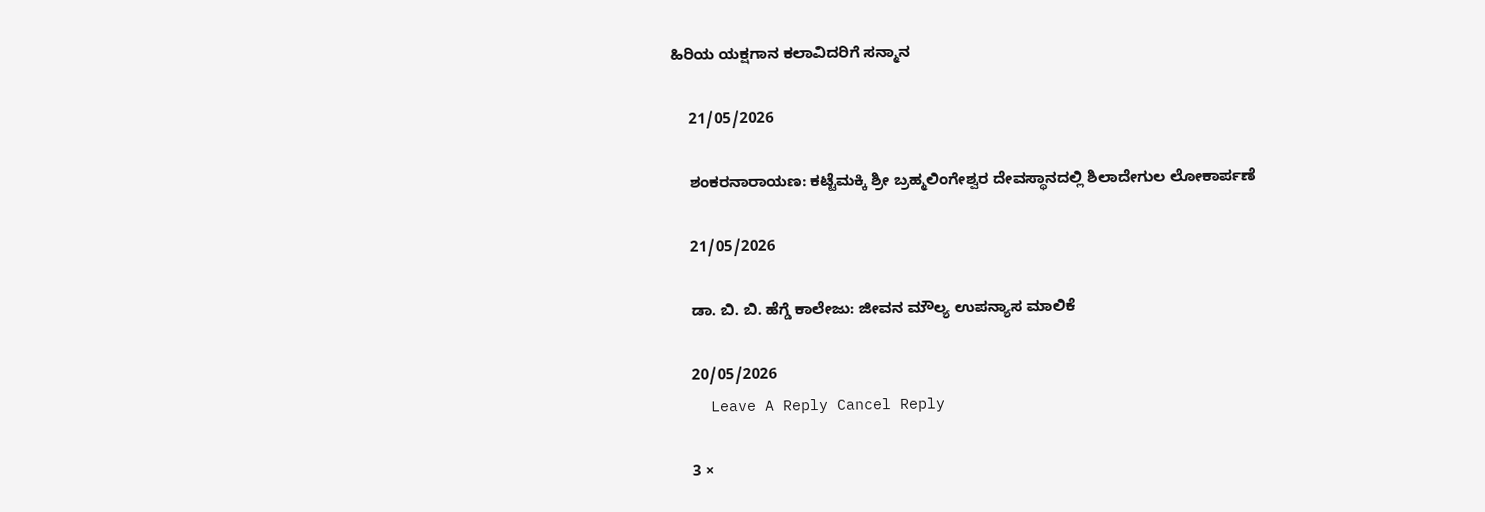ಹಿರಿಯ ಯಕ್ಷಗಾನ ಕಲಾವಿದರಿಗೆ ಸನ್ಮಾನ

    21/05/2026

    ಶಂಕರನಾರಾಯಣ: ಕಟ್ಟೆಮಕ್ಕಿ ಶ್ರೀ ಬ್ರಹ್ಮಲಿಂಗೇಶ್ವರ ದೇವಸ್ಥಾನದಲ್ಲಿ ಶಿಲಾದೇಗುಲ ಲೋಕಾರ್ಪಣೆ

    21/05/2026

    ಡಾ. ಬಿ. ಬಿ. ಹೆಗ್ಡೆ ಕಾಲೇಜು: ಜೀವನ ಮೌಲ್ಯ ಉಪನ್ಯಾಸ ಮಾಲಿಕೆ

    20/05/2026
    Leave A Reply Cancel Reply

    3 ×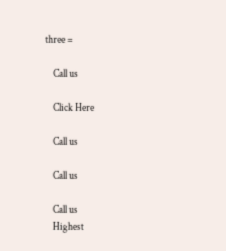three =

    Call us

    Click Here

    Call us

    Call us

    Call us
    Highest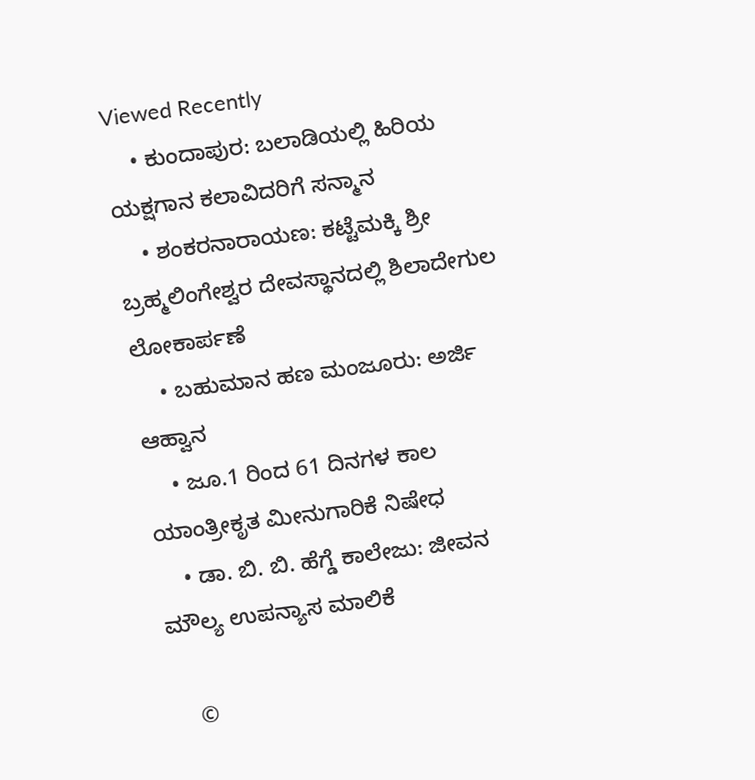Viewed Recently
    • ಕುಂದಾಪುರ: ಬಲಾಡಿಯಲ್ಲಿ ಹಿರಿಯ ಯಕ್ಷಗಾನ ಕಲಾವಿದರಿಗೆ ಸನ್ಮಾನ
    • ಶಂಕರನಾರಾಯಣ: ಕಟ್ಟೆಮಕ್ಕಿ ಶ್ರೀ ಬ್ರಹ್ಮಲಿಂಗೇಶ್ವರ ದೇವಸ್ಥಾನದಲ್ಲಿ ಶಿಲಾದೇಗುಲ ಲೋಕಾರ್ಪಣೆ
    • ಬಹುಮಾನ ಹಣ ಮಂಜೂರು: ಅರ್ಜಿ ಆಹ್ವಾನ
    • ಜೂ.1 ರಿಂದ 61 ದಿನಗಳ ಕಾಲ ಯಾಂತ್ರೀಕೃತ ಮೀನುಗಾರಿಕೆ ನಿಷೇಧ
    • ಡಾ. ಬಿ. ಬಿ. ಹೆಗ್ಡೆ ಕಾಲೇಜು: ಜೀವನ ಮೌಲ್ಯ ಉಪನ್ಯಾಸ ಮಾಲಿಕೆ

    ©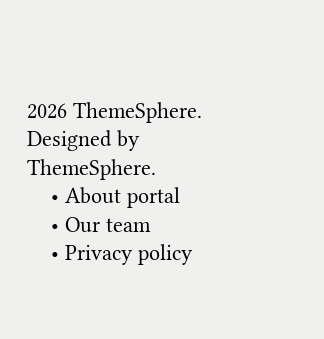2026 ThemeSphere. Designed by ThemeSphere.
    • About portal
    • Our team
    • Privacy policy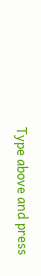Type above and press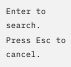Enter to search. Press Esc to cancel.